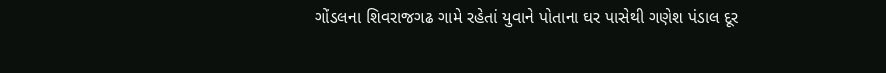ગોંડલના શિવરાજગઢ ગામે રહેતાં યુવાને પોતાના ઘર પાસેથી ગણેશ પંડાલ દૂર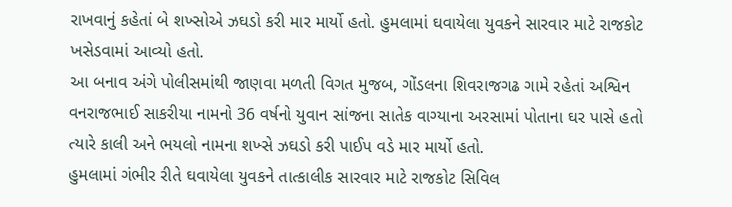રાખવાનું કહેતાં બે શખ્સોએ ઝઘડો કરી માર માર્યો હતો. હુમલામાં ઘવાયેલા યુવકને સારવાર માટે રાજકોટ ખસેડવામાં આવ્યો હતો.
આ બનાવ અંગે પોલીસમાંથી જાણવા મળતી વિગત મુજબ, ગોંડલના શિવરાજગઢ ગામે રહેતાં અશ્વિન વનરાજભાઈ સાકરીયા નામનો 36 વર્ષનો યુવાન સાંજના સાતેક વાગ્યાના અરસામાં પોતાના ઘર પાસે હતો ત્યારે કાલી અને ભયલો નામના શખ્સે ઝઘડો કરી પાઈપ વડે માર માર્યો હતો.
હુમલામાં ગંભીર રીતે ઘવાયેલા યુવકને તાત્કાલીક સારવાર માટે રાજકોટ સિવિલ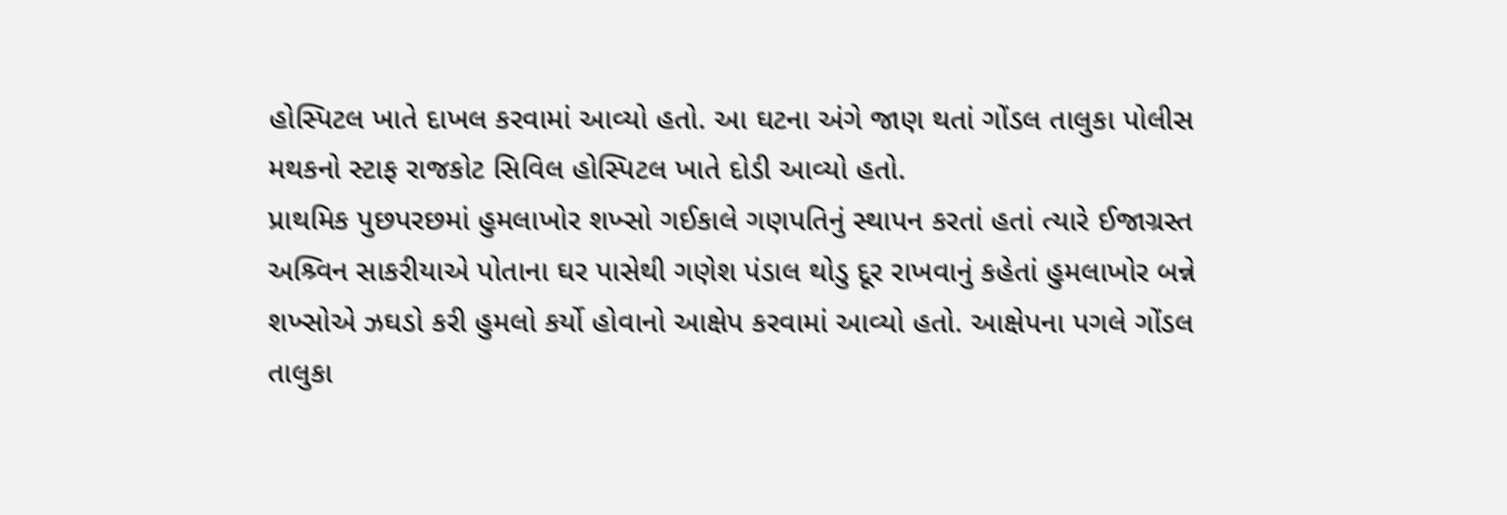હોસ્પિટલ ખાતે દાખલ કરવામાં આવ્યો હતો. આ ઘટના અંગે જાણ થતાં ગોંડલ તાલુકા પોલીસ મથકનો સ્ટાફ રાજકોટ સિવિલ હોસ્પિટલ ખાતે દોડી આવ્યો હતો.
પ્રાથમિક પુછપરછમાં હુમલાખોર શખ્સો ગઈકાલે ગણપતિનું સ્થાપન કરતાં હતાં ત્યારે ઈજાગ્રસ્ત અશ્ર્વિન સાકરીયાએ પોતાના ઘર પાસેથી ગણેશ પંડાલ થોડુ દૂર રાખવાનું કહેતાં હુમલાખોર બન્ને શખ્સોએ ઝઘડો કરી હુમલો કર્યો હોવાનો આક્ષેપ કરવામાં આવ્યો હતો. આક્ષેપના પગલે ગોંડલ તાલુકા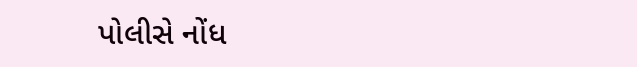પોલીસે નોંધ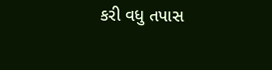કરી વધુ તપાસ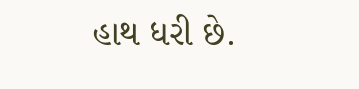હાથ ધરી છે.